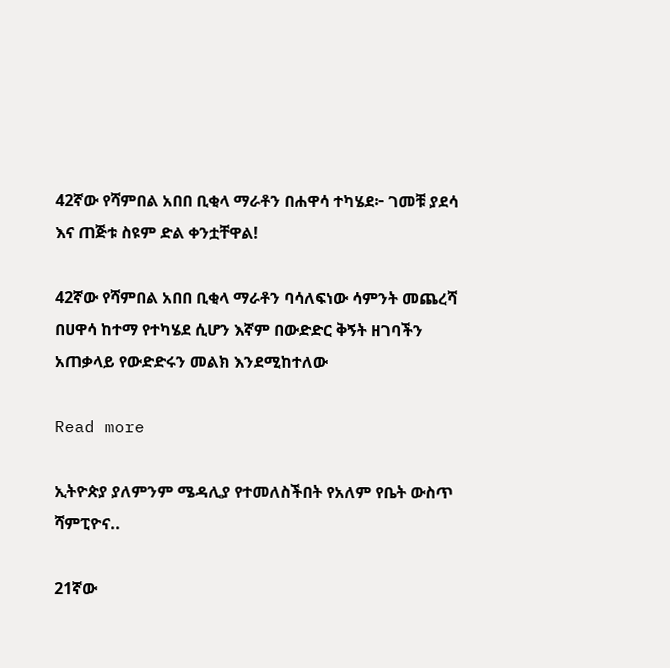42ኛው የሻምበል አበበ ቢቂላ ማራቶን በሐዋሳ ተካሄደ፦ ገመቹ ያደሳ እና ጠጅቱ ስዩም ድል ቀንቷቸዋል!

42ኛው የሻምበል አበበ ቢቂላ ማራቶን ባሳለፍነው ሳምንት መጨረሻ በሀዋሳ ከተማ የተካሄደ ሲሆን እኛም በውድድር ቅኝት ዘገባችን አጠቃላይ የውድድሩን መልክ እንደሚከተለው

Read more

ኢትዮጵያ ያለምንም ሜዳሊያ የተመለስችበት የአለም የቤት ውስጥ ሻምፒዮና..

21ኛው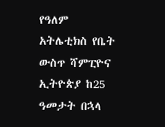የዓለም አትሌቲክስ የቤት ውስጥ ሻምፒዮና ኢትዮጵያ ከ25 ዓመታት በኋላ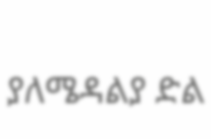ያለሜዳልያ ድል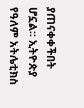ያጠናቀቀችበት ሆኗል፡፡ ኢትዮጵያ የዓለም አትሌቲክስ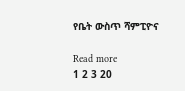የቤት ውስጥ ሻምፒዮና

Read more
1 2 3 20